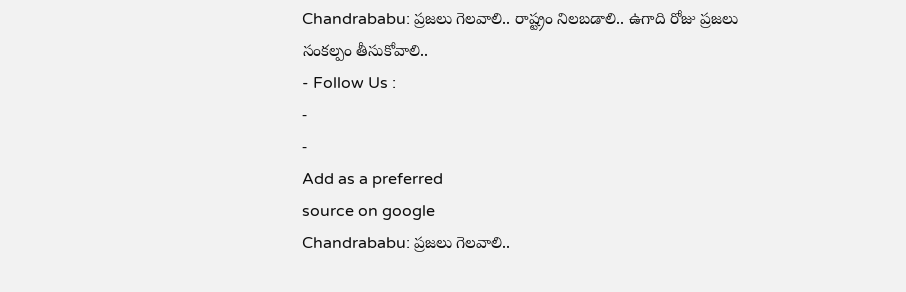Chandrababu: ప్రజలు గెలవాలి.. రాష్ట్రం నిలబడాలి.. ఉగాది రోజు ప్రజలు సంకల్పం తీసుకోవాలి..
- Follow Us :
-
-
Add as a preferred
source on google
Chandrababu: ప్రజలు గెలవాలి..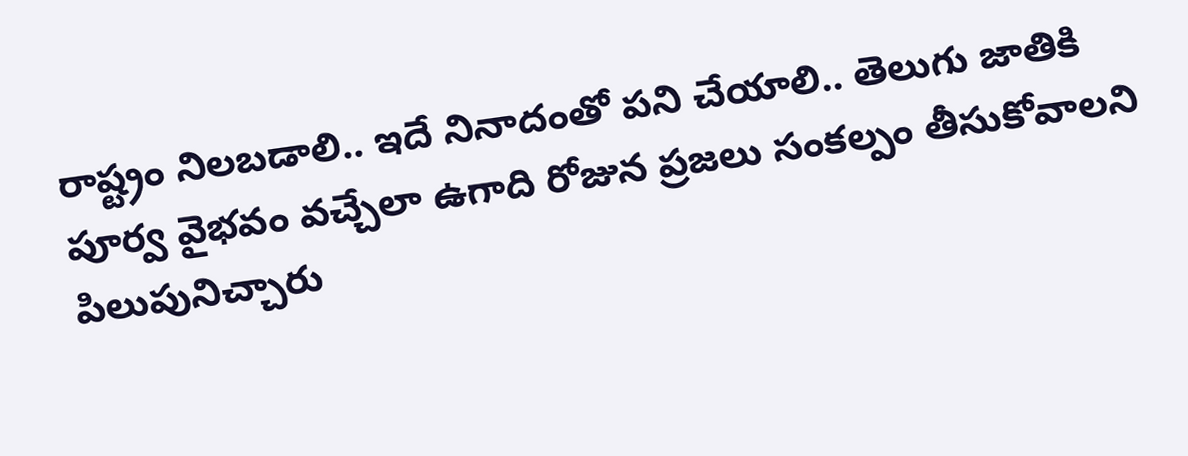రాష్ట్రం నిలబడాలి.. ఇదే నినాదంతో పని చేయాలి.. తెలుగు జాతికి పూర్వ వైభవం వచ్చేలా ఉగాది రోజున ప్రజలు సంకల్పం తీసుకోవాలని పిలుపునిచ్చారు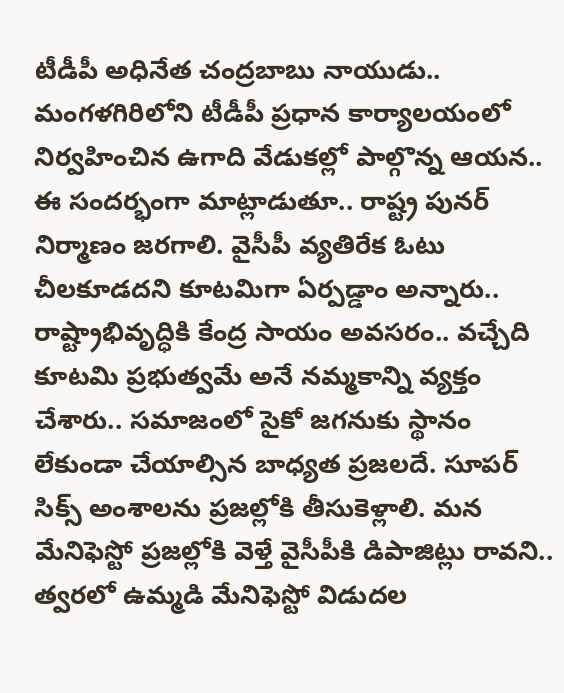టీడీపీ అధినేత చంద్రబాబు నాయుడు.. మంగళగిరిలోని టీడీపీ ప్రధాన కార్యాలయంలో నిర్వహించిన ఉగాది వేడుకల్లో పాల్గొన్న ఆయన.. ఈ సందర్భంగా మాట్లాడుతూ.. రాష్ట్ర పునర్ నిర్మాణం జరగాలి. వైసీపీ వ్యతిరేక ఓటు చీలకూడదని కూటమిగా ఏర్పడ్డాం అన్నారు.. రాష్ట్రాభివృద్ధికి కేంద్ర సాయం అవసరం.. వచ్చేది కూటమి ప్రభుత్వమే అనే నమ్మకాన్ని వ్యక్తం చేశారు.. సమాజంలో సైకో జగనుకు స్థానం లేకుండా చేయాల్సిన బాధ్యత ప్రజలదే. సూపర్ సిక్స్ అంశాలను ప్రజల్లోకి తీసుకెళ్లాలి. మన మేనిఫెస్టో ప్రజల్లోకి వెళ్తే వైసీపీకి డిపాజిట్లు రావని.. త్వరలో ఉమ్మడి మేనిఫెస్టో విడుదల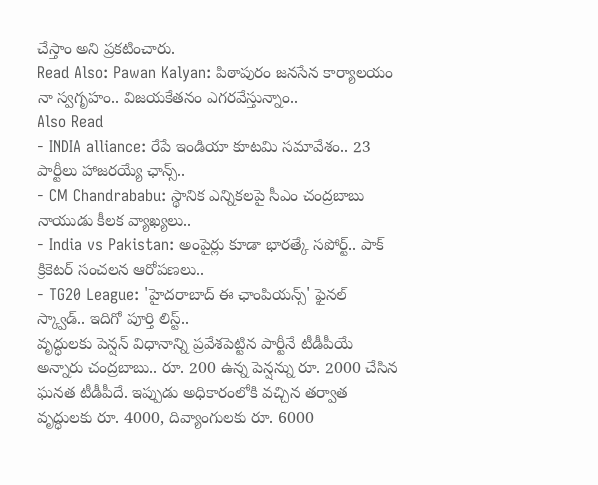చేస్తాం అని ప్రకటించారు.
Read Also: Pawan Kalyan: పిఠాపురం జనసేన కార్యాలయం నా స్వగృహం.. విజయకేతనం ఎగరవేస్తున్నాం..
Also Read
- INDIA alliance: రేపే ఇండియా కూటమి సమావేశం.. 23 పార్టీలు హాజరయ్యే ఛాన్స్..
- CM Chandrababu: స్థానిక ఎన్నికలపై సీఎం చంద్రబాబు నాయుడు కీలక వ్యాఖ్యలు..
- India vs Pakistan: అంపైర్లు కూడా భారత్కే సపోర్ట్.. పాక్ క్రికెటర్ సంచలన ఆరోపణలు..
- TG20 League: 'హైదరాబాద్ ఈ ఛాంపియన్స్' ఫైనల్ స్క్వాడ్.. ఇదిగో పూర్తి లిస్ట్..
వృద్ధులకు పెన్షన్ విధానాన్ని ప్రవేశపెట్టిన పార్టీనే టీడీపీయే అన్నారు చంద్రబాబు.. రూ. 200 ఉన్న పెన్షన్ను రూ. 2000 చేసిన ఘనత టీడీపీదే. ఇప్పుడు అధికారంలోకి వచ్చిన తర్వాత వృద్ధులకు రూ. 4000, దివ్యాంగులకు రూ. 6000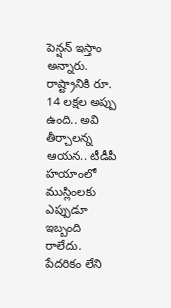పెన్షన్ ఇస్తాం అన్నారు. రాష్ట్రానికి రూ. 14 లక్షల అప్పు ఉంది.. అవి తీర్చాలన్న ఆయన.. టీడీపీ హయాంలో ముస్లింలకు ఎప్పుడూ ఇబ్బంది రాలేదు. పేదరికం లేని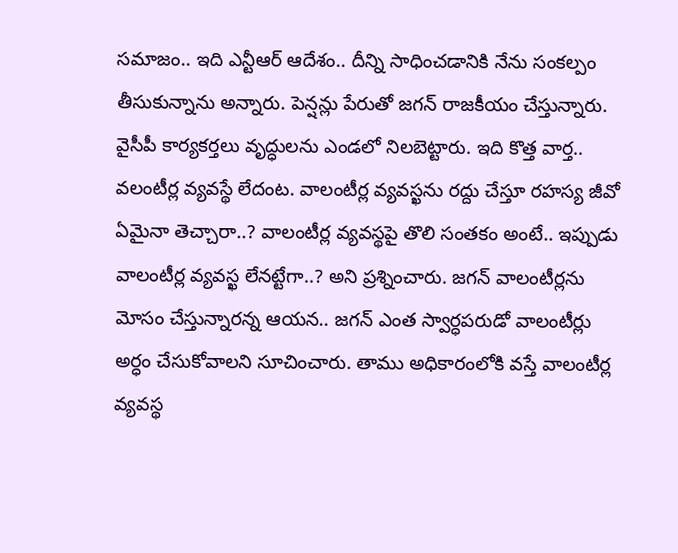సమాజం.. ఇది ఎన్టీఆర్ ఆదేశం.. దీన్ని సాధించడానికి నేను సంకల్పం తీసుకున్నాను అన్నారు. పెన్షన్లు పేరుతో జగన్ రాజకీయం చేస్తున్నారు. వైసీపీ కార్యకర్తలు వృద్ధులను ఎండలో నిలబెట్టారు. ఇది కొత్త వార్త.. వలంటీర్ల వ్యవస్థే లేదంట. వాలంటీర్ల వ్యవస్ఖను రద్దు చేస్తూ రహస్య జీవో ఏమైనా తెచ్చారా..? వాలంటీర్ల వ్యవస్థపై తొలి సంతకం అంటే.. ఇప్పుడు వాలంటీర్ల వ్యవస్ఖ లేనట్టేగా..? అని ప్రశ్నించారు. జగన్ వాలంటీర్లను మోసం చేస్తున్నారన్న ఆయన.. జగన్ ఎంత స్వార్ధపరుడో వాలంటీర్లు అర్ధం చేసుకోవాలని సూచించారు. తాము అధికారంలోకి వస్తే వాలంటీర్ల వ్యవస్థ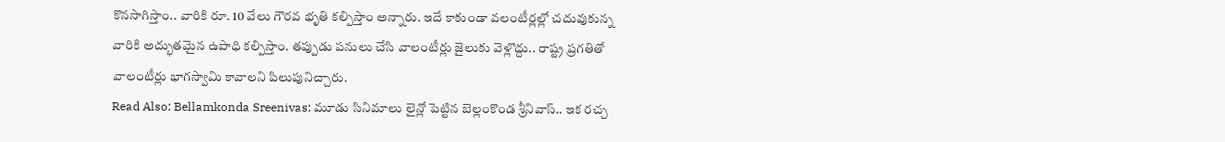కొనసాగిస్తాం.. వారికి రూ. 10 వేలు గౌరవ భృతి కల్పిస్తాం అన్నారు. ఇదే కాకుండా వలంటీర్లల్లో చదువుకున్న వారికి అద్భుతమైన ఉపాధి కల్పిస్తాం. తప్పుడు పనులు చేసి వాలంటీర్లు జైలుకు వెళ్లొద్దు.. రాష్ట్ర ప్రగతితో వాలంటీర్లు భాగస్వామి కావాలని పిలుపునిచ్చారు.
Read Also: Bellamkonda Sreenivas: మూడు సినిమాలు లైన్లో పెట్టిన బెల్లంకొండ శ్రీనివాస్.. ఇక రచ్చ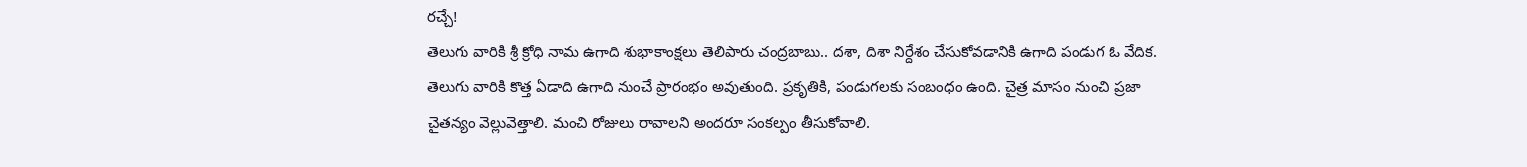రచ్చే!
తెలుగు వారికి శ్రీ క్రోధి నామ ఉగాది శుభాకాంక్షలు తెలిపారు చంద్రబాబు.. దశా, దిశా నిర్దేశం చేసుకోవడానికి ఉగాది పండుగ ఓ వేదిక. తెలుగు వారికి కొత్త ఏడాది ఉగాది నుంచే ప్రారంభం అవుతుంది. ప్రకృతికి, పండుగలకు సంబంధం ఉంది. చైత్ర మాసం నుంచి ప్రజా చైతన్యం వెల్లువెత్తాలి. మంచి రోజులు రావాలని అందరూ సంకల్పం తీసుకోవాలి.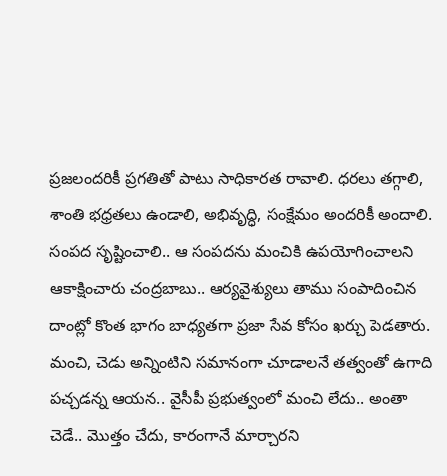ప్రజలందరికీ ప్రగతితో పాటు సాధికారత రావాలి. ధరలు తగ్గాలి, శాంతి భధ్రతలు ఉండాలి, అభివృద్ధి, సంక్షేమం అందరికీ అందాలి. సంపద సృష్టించాలి.. ఆ సంపదను మంచికి ఉపయోగించాలని ఆకాక్షించారు చంద్రబాబు.. ఆర్యవైశ్యులు తాము సంపాదించిన దాంట్లో కొంత భాగం బాధ్యతగా ప్రజా సేవ కోసం ఖర్చు పెడతారు. మంచి, చెడు అన్నింటిని సమానంగా చూడాలనే తత్వంతో ఉగాది పచ్చడన్న ఆయన.. వైసీపీ ప్రభుత్వంలో మంచి లేదు.. అంతా చెడే.. మొత్తం చేదు, కారంగానే మార్చారని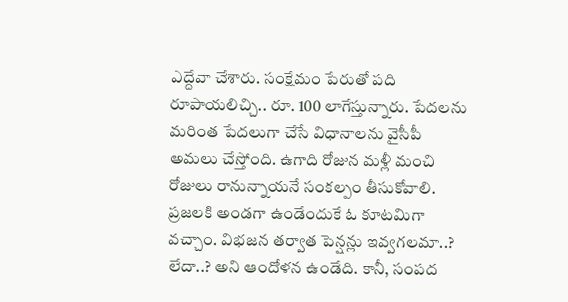ఎద్దేవా చేశారు. సంక్షేమం పేరుతో పది రూపాయలిచ్చి.. రూ. 100 లాగేస్తున్నారు. పేదలను మరింత పేదలుగా చేసే విధానాలను వైసీపీ అమలు చేస్తోంది. ఉగాది రోజున మళ్లీ మంచి రోజులు రానున్నాయనే సంకల్పం తీసుకోవాలి. ప్రజలకి అండగా ఉండేందుకే ఓ కూటమిగా వచ్చాం. విభజన తర్వాత పెన్షన్లు ఇవ్వగలమా..? లేదా..? అని ఆందోళన ఉండేది. కానీ, సంపద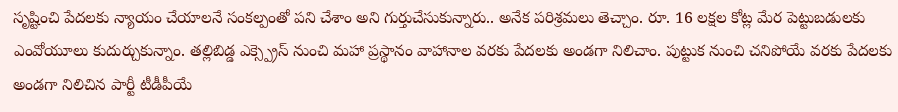సృష్టించి పేదలకు న్యాయం చేయాలనే సంకల్పంతో పని చేశాం అని గుర్తుచేసుకున్నారు.. అనేక పరిశ్రమలు తెచ్చాం. రూ. 16 లక్షల కోట్ల మేర పెట్టుబడులకు ఎంవోయూలు కుదుర్చుకున్నాం. తల్లిబిడ్డ ఎక్స్ప్రెస్ నుంచి మహా ప్రస్థానం వాహానాల వరకు పేదలకు అండగా నిలిచాం. పుట్టుక నుంచి చనిపోయే వరకు పేదలకు అండగా నిలిచిన పార్టీ టీడీపీయే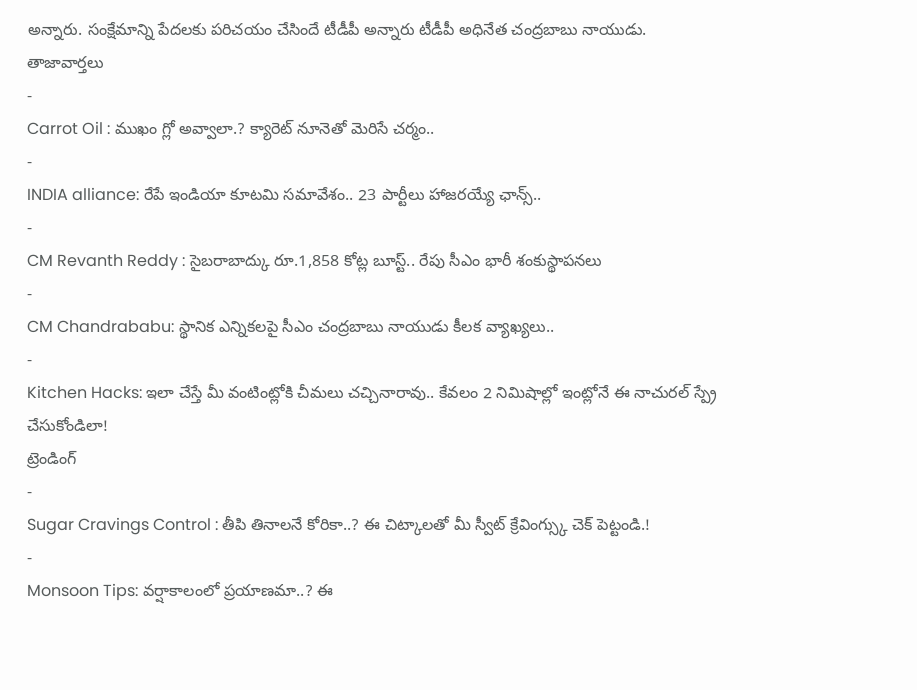అన్నారు. సంక్షేమాన్ని పేదలకు పరిచయం చేసిందే టీడీపీ అన్నారు టీడీపీ అధినేత చంద్రబాబు నాయుడు.
తాజావార్తలు
-
Carrot Oil : ముఖం గ్లో అవ్వాలా.? క్యారెట్ నూనెతో మెరిసే చర్మం..
-
INDIA alliance: రేపే ఇండియా కూటమి సమావేశం.. 23 పార్టీలు హాజరయ్యే ఛాన్స్..
-
CM Revanth Reddy : సైబరాబాద్కు రూ.1,858 కోట్ల బూస్ట్.. రేపు సీఎం భారీ శంకుస్థాపనలు
-
CM Chandrababu: స్థానిక ఎన్నికలపై సీఎం చంద్రబాబు నాయుడు కీలక వ్యాఖ్యలు..
-
Kitchen Hacks: ఇలా చేస్తే మీ వంటింట్లోకి చీమలు చచ్చినారావు.. కేవలం 2 నిమిషాల్లో ఇంట్లోనే ఈ నాచురల్ స్ప్రే చేసుకోండిలా!
ట్రెండింగ్
-
Sugar Cravings Control : తీపి తినాలనే కోరికా..? ఈ చిట్కాలతో మీ స్వీట్ క్రేవింగ్స్కు చెక్ పెట్టండి.!
-
Monsoon Tips: వర్షాకాలంలో ప్రయాణమా..? ఈ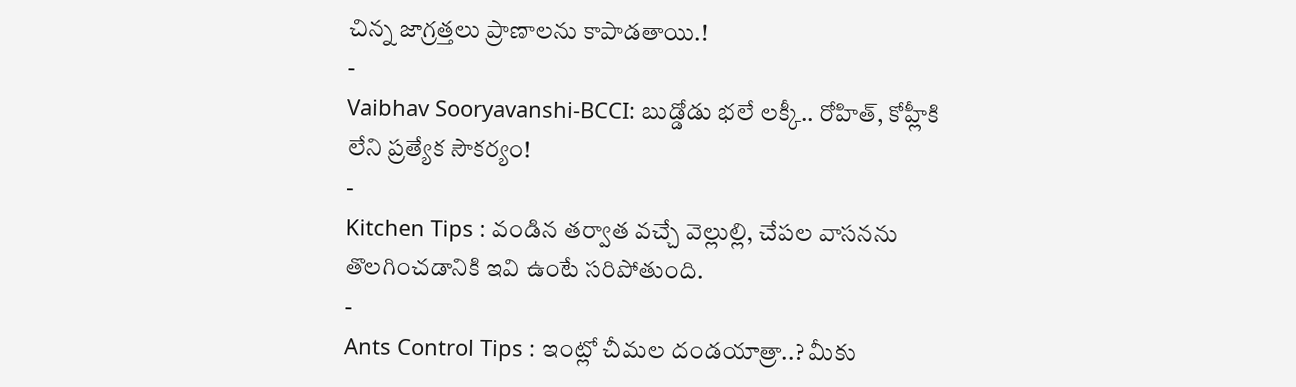చిన్న జాగ్రత్తలు ప్రాణాలను కాపాడతాయి.!
-
Vaibhav Sooryavanshi-BCCI: బుడ్డోడు భలే లక్కీ.. రోహిత్, కోహ్లీకి లేని ప్రత్యేక సౌకర్యం!
-
Kitchen Tips : వండిన తర్వాత వచ్చే వెల్లుల్లి, చేపల వాసనను తొలగించడానికి ఇవి ఉంటే సరిపోతుంది.
-
Ants Control Tips : ఇంట్లో చీమల దండయాత్రా..? మీకు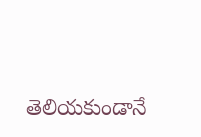తెలియకుండానే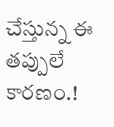చేస్తున్న ఈ తప్పులే కారణం.!